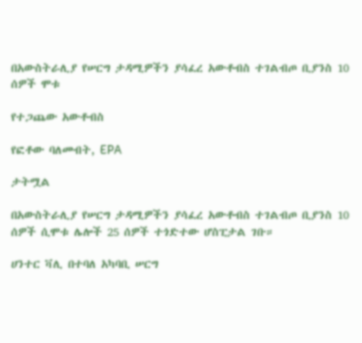በአውስትራሊያ የሠርግ ታዳሚዎችን ያሳፈረ አውቶብስ ተገልብጦ ቢያንስ 10 ሰዎች ሞቱ

የተጋጨው አውቶብስ

የፎቶው ባለመብት, EPA

ታትሟል

በአውስትራሊያ የሠርግ ታዳሚዎችን ያሳፈረ አውቶብስ ተገልብጦ ቢያንስ 10 ሰዎች ሲሞቱ ሌሎች 25 ሰዎች ተጎድተው ሆስፒታል ገቡ።

ሀንተር ቫሊ በተባለ አካባቢ ሠርግ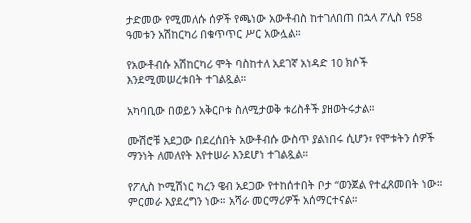ታድመው የሚመለሱ ሰዎች የጫነው አውቶብስ ከተገለበጠ በኋላ ፖሊስ የ58 ዓመቱን አሽከርካሪ በቁጥጥር ሥር አውሏል።

የአውቶብሱ አሽከርካሪ ሞት ባስከተለ አደገኛ አነዳድ 10 ክሶች እንደሚመሠረቱበት ተገልጿል።

አካባቢው በወይን አቅርቦቱ ስለሚታወቅ ቱሪስቶች ያዘወትሩታል።

ሙሽሮቹ አደጋው በደረሰበት አውቶብሱ ውስጥ ያልነበሩ ሲሆን፣ የሞቱትን ሰዎች ማንነት ለመለየት እየተሠራ እንደሆነ ተገልጿል።

የፖሊስ ኮሚሽነር ካረን ዌብ አደጋው የተከሰተበት ቦታ “ወንጀል የተፈጸመበት ነው። ምርመራ እያደረግን ነው። አሻራ መርማሪዎች አሰማርተናል።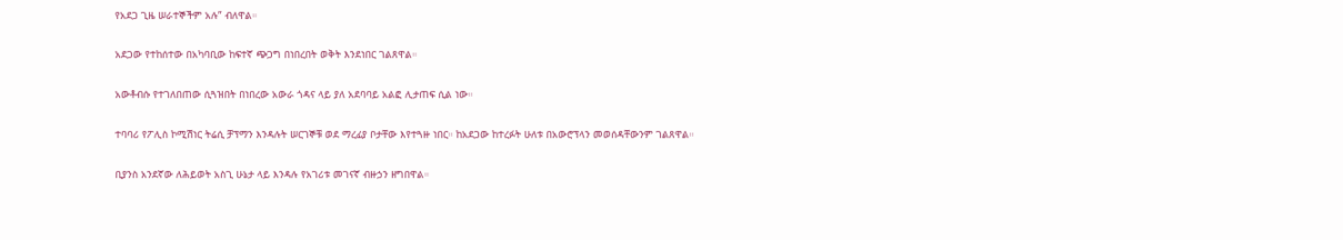የአደጋ ጊዜ ሠራተኞችም አሉ” ብለዋል።

አደጋው የተከሰተው በአካባቢው ከፍተኛ ጭጋግ በነበረበት ወቅት እንደነበር ገልጸዋል።

አውቶብሱ የተገለበጠው ሲጓዝበት በነበረው አውራ ጎዳና ላይ ያለ አደባባይ አልፎ ሊታጠፍ ሲል ነው።

ተባባሪ የፖሊስ ኮሚሽነር ትሬሲ ቻፕማን እንዳሉት ሠርገኞቹ ወደ ማረፊያ ቦታቸው እየተጓዙ ነበር። ከአደጋው ከተረፉት ሁለቱ በአውሮፕላን መወሰዳቸውንም ገልጸዋል።

ቢያንስ አንደኛው ለሕይወት አስጊ ሁኔታ ላይ እንዳሉ የአገሪቱ መገናኛ ብዙኃን ዘግበዋል።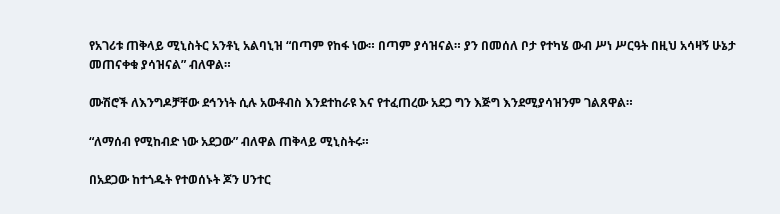የአገሪቱ ጠቅላይ ሚኒስትር አንቶኒ አልባኒዝ “በጣም የከፋ ነው። በጣም ያሳዝናል። ያን በመሰለ ቦታ የተካሄ ውብ ሥነ ሥርዓት በዚህ አሳዛኝ ሁኔታ መጠናቀቁ ያሳዝናል” ብለዋል።

ሙሽሮች ለእንግዶቻቸው ደኅንነት ሲሉ አውቶብስ እንደተከራዩ እና የተፈጠረው አደጋ ግን እጅግ እንደሚያሳዝንም ገልጸዋል።

“ለማሰብ የሚከብድ ነው አደጋው” ብለዋል ጠቅላይ ሚኒስትሩ።

በአደጋው ከተጎዱት የተወሰኑት ጆን ሀንተር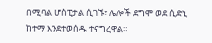በሚባል ሆስፒታል ሲገኙ፣ ሌሎች ደግሞ ወደ ሲድኒ ከተማ እንደተወሰዱ ተናግረዋል።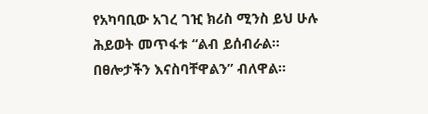የአካባቢው አገረ ገዢ ክሪስ ሚንስ ይህ ሁሉ ሕይወት መጥፋቱ “ልብ ይሰብራል። በፀሎታችን እናስባቸዋልን” ብለዋል።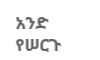አንድ የሠርጉ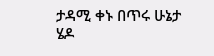ታዳሚ ቀኑ በጥሩ ሁኔታ ሄዶ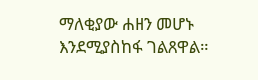ማለቂያው ሐዘን መሆኑ እንደሚያስከፋ ገልጸዋል።